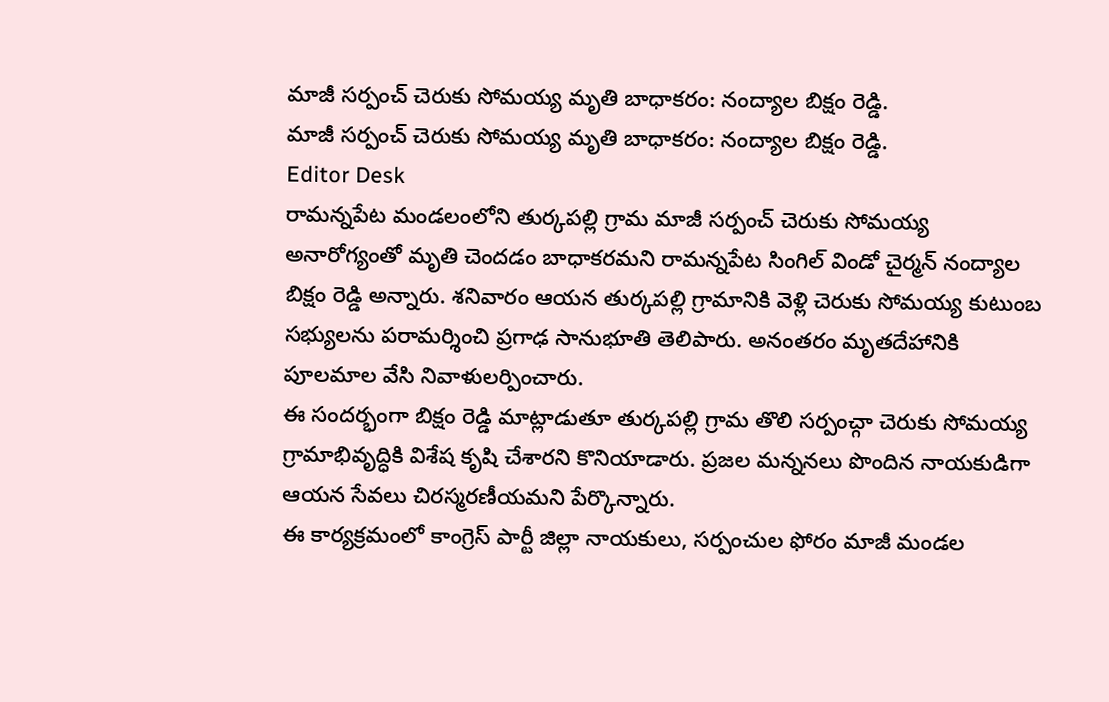మాజీ సర్పంచ్ చెరుకు సోమయ్య మృతి బాధాకరం: నంద్యాల బిక్షం రెడ్డి.
మాజీ సర్పంచ్ చెరుకు సోమయ్య మృతి బాధాకరం: నంద్యాల బిక్షం రెడ్డి.
Editor Desk
రామన్నపేట మండలంలోని తుర్కపల్లి గ్రామ మాజీ సర్పంచ్ చెరుకు సోమయ్య అనారోగ్యంతో మృతి చెందడం బాధాకరమని రామన్నపేట సింగిల్ విండో చైర్మన్ నంద్యాల బిక్షం రెడ్డి అన్నారు. శనివారం ఆయన తుర్కపల్లి గ్రామానికి వెళ్లి చెరుకు సోమయ్య కుటుంబ సభ్యులను పరామర్శించి ప్రగాఢ సానుభూతి తెలిపారు. అనంతరం మృతదేహానికి పూలమాల వేసి నివాళులర్పించారు.
ఈ సందర్భంగా బిక్షం రెడ్డి మాట్లాడుతూ తుర్కపల్లి గ్రామ తొలి సర్పంచ్గా చెరుకు సోమయ్య గ్రామాభివృద్ధికి విశేష కృషి చేశారని కొనియాడారు. ప్రజల మన్ననలు పొందిన నాయకుడిగా ఆయన సేవలు చిరస్మరణీయమని పేర్కొన్నారు.
ఈ కార్యక్రమంలో కాంగ్రెస్ పార్టీ జిల్లా నాయకులు, సర్పంచుల ఫోరం మాజీ మండల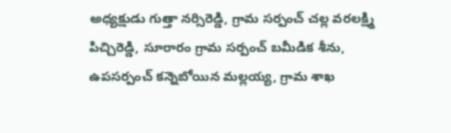అధ్యక్షుడు గుత్తా నర్సిరెడ్డి, గ్రామ సర్పంచ్ చల్ల వరలక్ష్మి పిచ్చిరెడ్డి, సూరారం గ్రామ సర్పంచ్ బమీడిక శీను, ఉపసర్పంచ్ కన్నెబోయిన మల్లయ్య, గ్రామ శాఖ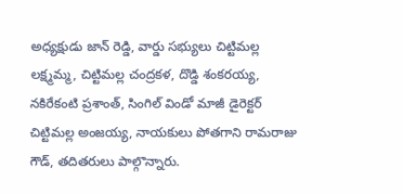అధ్యక్షుడు జాన్ రెడ్డి, వార్డు సభ్యులు చిట్టిమల్ల లక్ష్మమ్మ, చిట్టిమల్ల చంద్రకళ, దొడ్డి శంకరయ్య, నకిరేకంటి ప్రశాంత్, సింగిల్ విండో మాజీ డైరెక్టర్ చిట్టిమల్ల అంజయ్య, నాయకులు పోతగాని రామరాజు గౌడ్, తదితరులు పాల్గొన్నారు.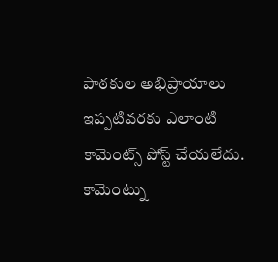పాఠకుల అభిప్రాయాలు
ఇప్పటివరకు ఎలాంటి కామెంట్స్ పోస్ట్ చేయలేదు.
కామెంట్ను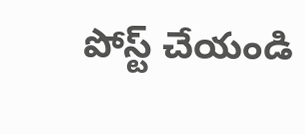పోస్ట్ చేయండి